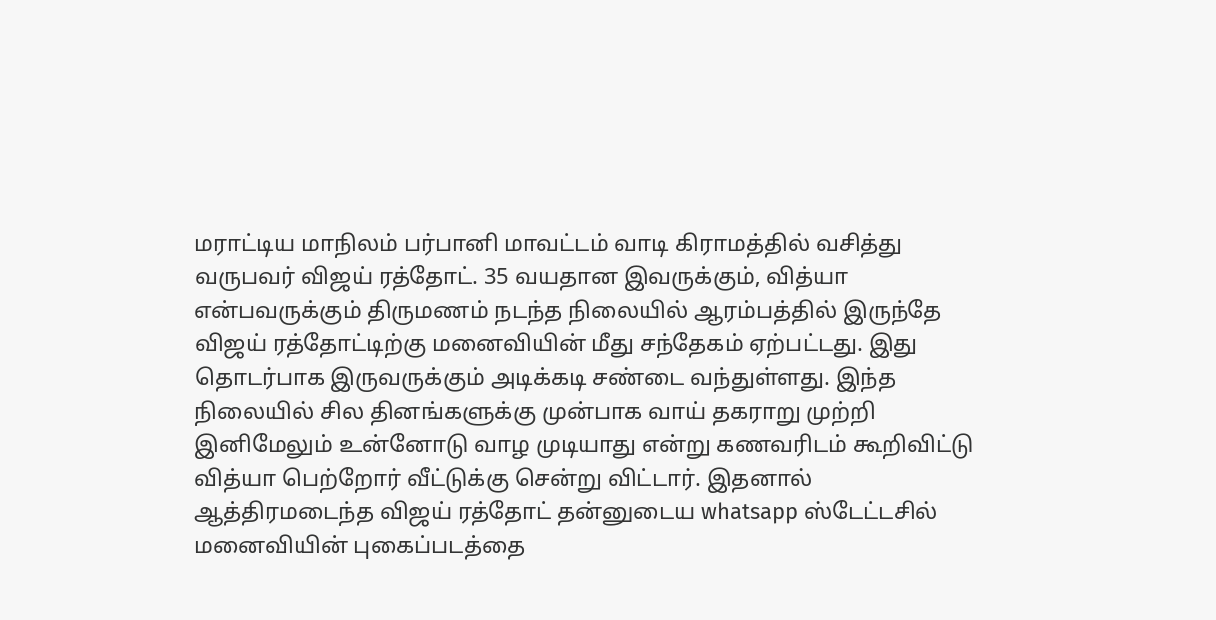மராட்டிய மாநிலம் பர்பானி மாவட்டம் வாடி கிராமத்தில் வசித்து வருபவர் விஜய் ரத்தோட். 35 வயதான இவருக்கும், வித்யா என்பவருக்கும் திருமணம் நடந்த நிலையில் ஆரம்பத்தில் இருந்தே விஜய் ரத்தோட்டிற்கு மனைவியின் மீது சந்தேகம் ஏற்பட்டது. இது தொடர்பாக இருவருக்கும் அடிக்கடி சண்டை வந்துள்ளது. இந்த நிலையில் சில தினங்களுக்கு முன்பாக வாய் தகராறு முற்றி இனிமேலும் உன்னோடு வாழ முடியாது என்று கணவரிடம் கூறிவிட்டு வித்யா பெற்றோர் வீட்டுக்கு சென்று விட்டார். இதனால் ஆத்திரமடைந்த விஜய் ரத்தோட் தன்னுடைய whatsapp ஸ்டேட்டசில் மனைவியின் புகைப்படத்தை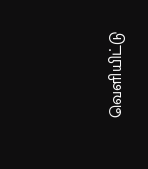வெளியிட்டு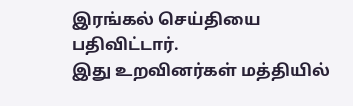இரங்கல் செய்தியை பதிவிட்டார்.
இது உறவினர்கள் மத்தியில்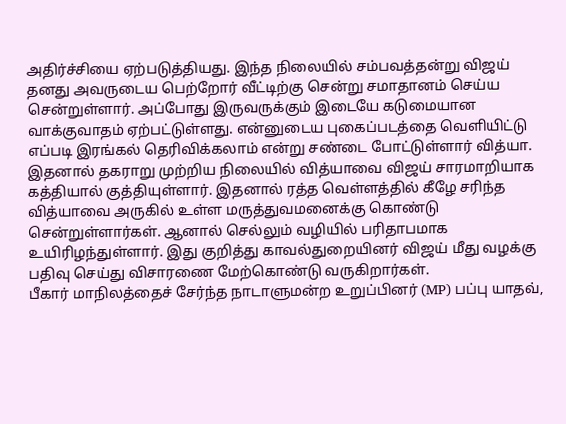அதிர்ச்சியை ஏற்படுத்தியது. இந்த நிலையில் சம்பவத்தன்று விஜய் தனது அவருடைய பெற்றோர் வீட்டிற்கு சென்று சமாதானம் செய்ய சென்றுள்ளார். அப்போது இருவருக்கும் இடையே கடுமையான வாக்குவாதம் ஏற்பட்டுள்ளது. என்னுடைய புகைப்படத்தை வெளியிட்டு எப்படி இரங்கல் தெரிவிக்கலாம் என்று சண்டை போட்டுள்ளார் வித்யா. இதனால் தகராறு முற்றிய நிலையில் வித்யாவை விஜய் சாரமாறியாக கத்தியால் குத்தியுள்ளார். இதனால் ரத்த வெள்ளத்தில் கீழே சரிந்த வித்யாவை அருகில் உள்ள மருத்துவமனைக்கு கொண்டு சென்றுள்ளார்கள். ஆனால் செல்லும் வழியில் பரிதாபமாக உயிரிழந்துள்ளார். இது குறித்து காவல்துறையினர் விஜய் மீது வழக்கு பதிவு செய்து விசாரணை மேற்கொண்டு வருகிறார்கள்.
பீகார் மாநிலத்தைச் சேர்ந்த நாடாளுமன்ற உறுப்பினர் (MP) பப்பு யாதவ்,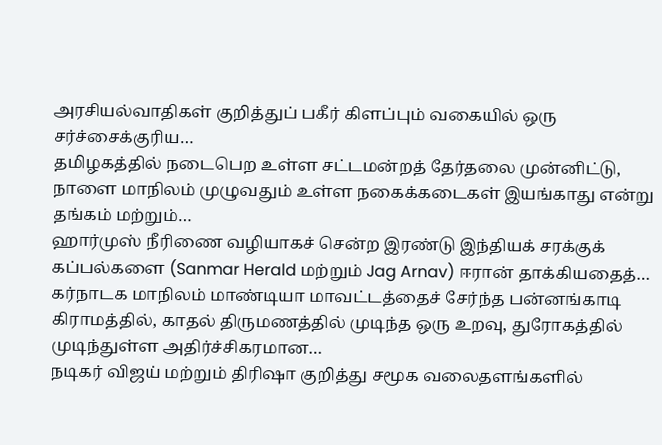அரசியல்வாதிகள் குறித்துப் பகீர் கிளப்பும் வகையில் ஒரு சர்ச்சைக்குரிய…
தமிழகத்தில் நடைபெற உள்ள சட்டமன்றத் தேர்தலை முன்னிட்டு, நாளை மாநிலம் முழுவதும் உள்ள நகைக்கடைகள் இயங்காது என்று தங்கம் மற்றும்…
ஹார்முஸ் நீரிணை வழியாகச் சென்ற இரண்டு இந்தியக் சரக்குக் கப்பல்களை (Sanmar Herald மற்றும் Jag Arnav) ஈரான் தாக்கியதைத்…
கர்நாடக மாநிலம் மாண்டியா மாவட்டத்தைச் சேர்ந்த பன்னங்காடி கிராமத்தில், காதல் திருமணத்தில் முடிந்த ஒரு உறவு, துரோகத்தில் முடிந்துள்ள அதிர்ச்சிகரமான…
நடிகர் விஜய் மற்றும் திரிஷா குறித்து சமூக வலைதளங்களில்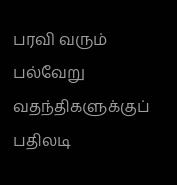பரவி வரும் பல்வேறு வதந்திகளுக்குப் பதிலடி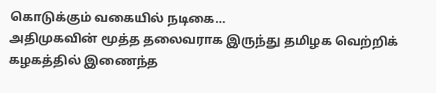கொடுக்கும் வகையில் நடிகை…
அதிமுகவின் மூத்த தலைவராக இருந்து தமிழக வெற்றிக் கழகத்தில் இணைந்த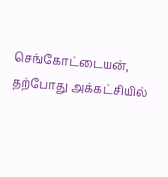செங்கோட்டையன், தற்போது அக்கட்சியில்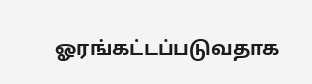ஓரங்கட்டப்படுவதாக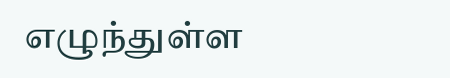எழுந்துள்ள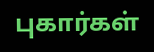புகார்கள்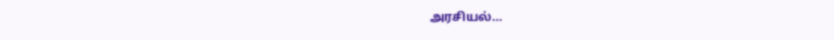அரசியல்…